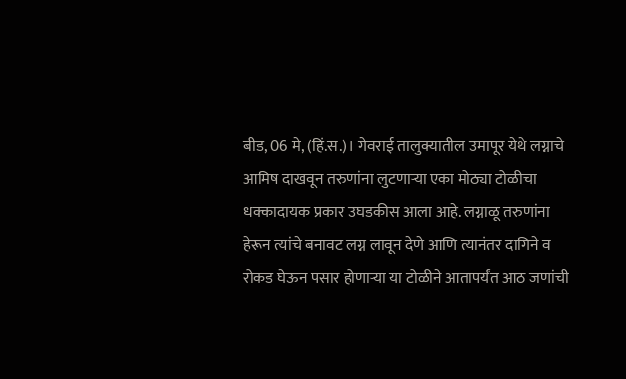बीड, 06 मे, (हिं.स.)। गेवराई तालुक्यातील उमापूर येथे लग्नाचे आमिष दाखवून तरुणांना लुटणाऱ्या एका मोठ्या टोळीचा धक्कादायक प्रकार उघडकीस आला आहे. लग्नाळू तरुणांना हेरून त्यांचे बनावट लग्न लावून देणे आणि त्यानंतर दागिने व रोकड घेऊन पसार होणाऱ्या या टोळीने आतापर्यंत आठ जणांची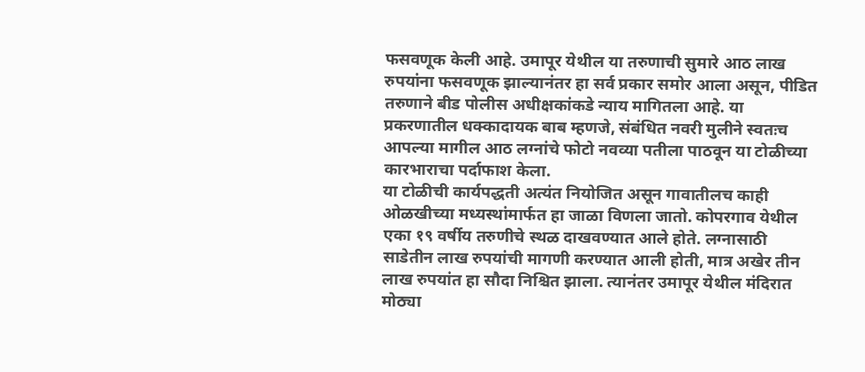फसवणूक केली आहे. उमापूर येथील या तरुणाची सुमारे आठ लाख रुपयांना फसवणूक झाल्यानंतर हा सर्व प्रकार समोर आला असून, पीडित तरुणाने बीड पोलीस अधीक्षकांकडे न्याय मागितला आहे. या प्रकरणातील धक्कादायक बाब म्हणजे, संबंधित नवरी मुलीने स्वतःच आपल्या मागील आठ लग्नांचे फोटो नवव्या पतीला पाठवून या टोळीच्या कारभाराचा पर्दाफाश केला.
या टोळीची कार्यपद्धती अत्यंत नियोजित असून गावातीलच काही ओळखीच्या मध्यस्थांमार्फत हा जाळा विणला जातो. कोपरगाव येथील एका १९ वर्षीय तरुणीचे स्थळ दाखवण्यात आले होते. लग्नासाठी साडेतीन लाख रुपयांची मागणी करण्यात आली होती, मात्र अखेर तीन लाख रुपयांत हा सौदा निश्चित झाला. त्यानंतर उमापूर येथील मंदिरात मोठ्या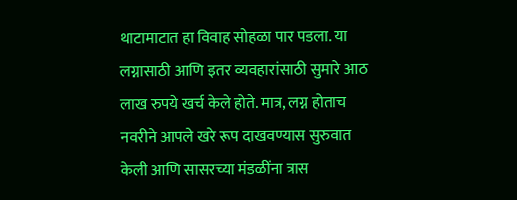थाटामाटात हा विवाह सोहळा पार पडला. या लग्नासाठी आणि इतर व्यवहारांसाठी सुमारे आठ लाख रुपये खर्च केले होते. मात्र, लग्न होताच नवरीने आपले खरे रूप दाखवण्यास सुरुवात केली आणि सासरच्या मंडळींना त्रास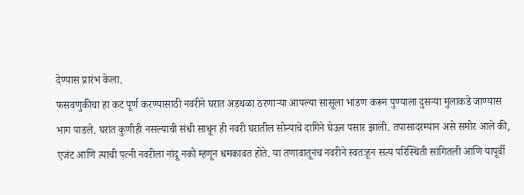देण्यास प्रारंभ केला.
फसवणुकीचा हा कट पूर्ण करण्यासाठी नवरीने घरात अडथळा ठरणाऱ्या आपल्या सासूला भांडण करून पुण्याला दुसऱ्या मुलाकडे जाण्यास भाग पाडले. घरात कुणीही नसल्याची संधी साधून ही नवरी घरातील सोन्याचे दागिने घेऊन पसार झाली. तपासादरम्यान असे समोर आले की, एजंट आणि त्याची पत्नी नवरीला नांदू नको म्हणून धमकावत होते. या तणावातूनच नवरीने स्वतःहून सत्य परिस्थिती सांगितली आणि यापूर्वी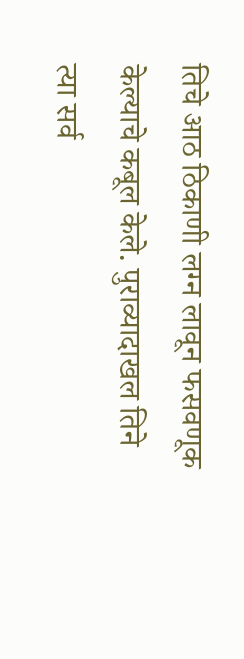तिचे आठ ठिकाणी लग्न लावून फसवणूक केल्याचे कबूल केले. पुराव्यादाखल तिने त्या सर्व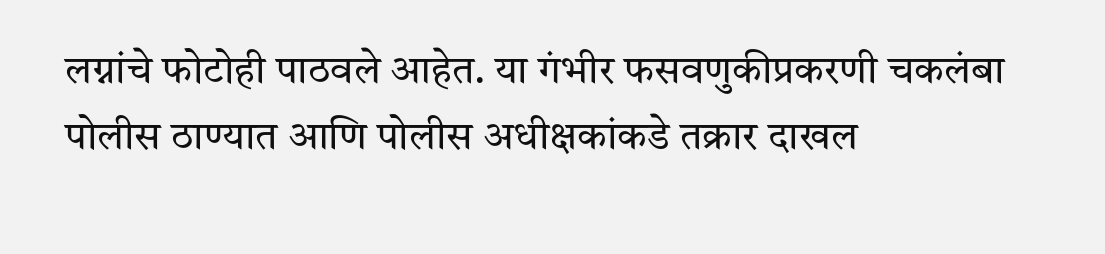लग्नांचे फोटोही पाठवले आहेत. या गंभीर फसवणुकीप्रकरणी चकलंबा पोलीस ठाण्यात आणि पोलीस अधीक्षकांकडे तक्रार दाखल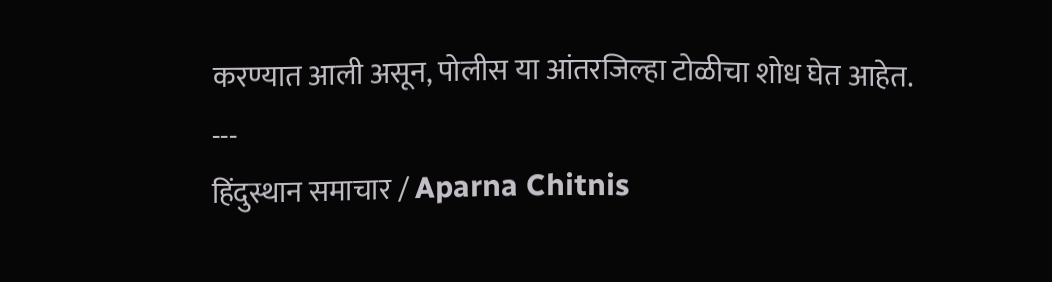करण्यात आली असून, पोलीस या आंतरजिल्हा टोळीचा शोध घेत आहेत.
---
हिंदुस्थान समाचार / Aparna Chitnis